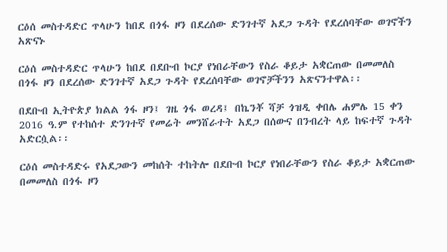ርዕሰ መስተዳድር ጥላሁን ከበደ በጎፋ ዞን በደረሰው ድንገተኛ አደጋ ጉዳት የደረሰባቸው ወገኖችን አጽናኑ

ርዕሰ መስተዳድር ጥላሁን ከበደ በደቡብ ኮርያ የነበራቸውን የስራ ቆይታ አቋርጠው በመመለስ በጎፋ ዞን በደረሰው ድንገተኛ አደጋ ጉዳት የደረሰባቸው ወገኖቻችንን አጽናንተዋል፡፡

በደቡብ ኢትዮጵያ ክልል ጎፋ ዞን፤ ገዜ ጎፋ ወረዳ፤ በኬንቾ ሻቻ ጎዝዲ ቀበሌ ሐምሌ 15 ቀን 2016 ዓ.ም የተከሰተ ድንገተኛ የመሬት መንሸራተት አደጋ በሰውና በንብረት ላይ ከፍተኛ ጉዳት አድርሷል፡፡

ርዕሰ መስተዳድሩ የአደጋውን መከሰት ተከትሎ በደቡብ ኮርያ የነበራቸውን የስራ ቆይታ አቋርጠው በመመለስ በጎፋ ዞን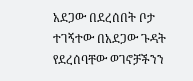አደጋው በደረሰበት ቦታ ተገኝተው በአደጋው ጉዳት የደረሰባቸው ወገኖቻችንን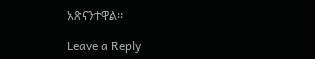አጽናንተዋል፡፡

Leave a Reply